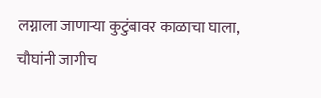लग्नाला जाणाऱ्या कुटुंबावर काळाचा घाला, चौघांनी जागीच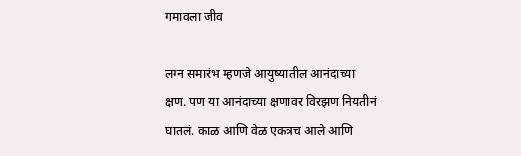गमावला जीव

लग्न समारंभ म्हणजे आयुष्यातील आनंदाच्या क्षण. पण या आनंदाच्या क्षणावर विरझण नियतीनं घातलं. काळ आणि वेळ एकत्रच आले आणि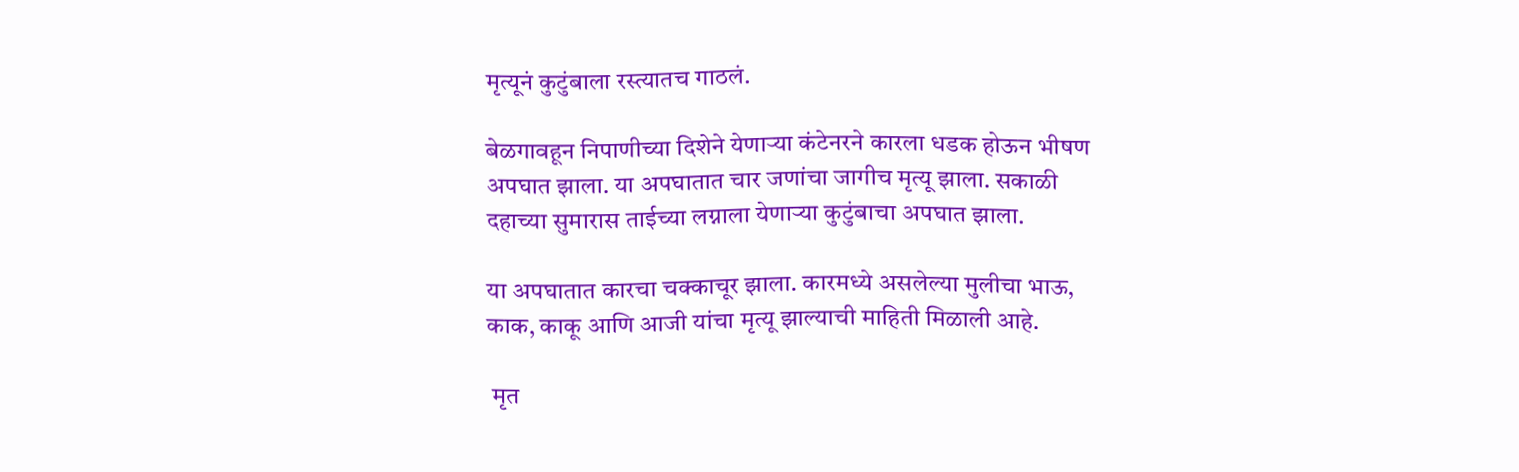मृत्यूनं कुटुंबाला रस्त्यातच गाठलं.

बेळगावहून निपाणीच्या दिशेने येणाऱ्या कंटेनरने कारला धडक होऊन भीषण अपघात झाला. या अपघातात चार जणांचा जागीच मृत्यू झाला. सकाळी दहाच्या सुमारास ताईच्या लग्नाला येणाऱ्या कुटुंबाचा अपघात झाला.

या अपघातात कारचा चक्काचूर झाला. कारमध्ये असलेल्या मुलीचा भाऊ, काक, काकू आणि आजी यांचा मृत्यू झाल्याची माहिती मिळाली आहे.

 मृत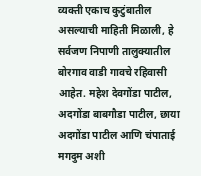व्यक्ती एकाच कुटुंबातील असल्याची माहिती मिळाली, हे सर्वजण निपाणी तालुक्यातील बोरगाव वाडी गावचे रहिवासी आहेत. महेश देवगोंडा पाटील, अदगोंडा बाबगौडा पाटील, छाया अदगोंडा पाटील आणि चंपाताई मगदुम अशी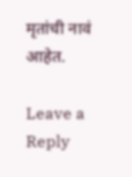मृतांची नावं आहेत.

Leave a Reply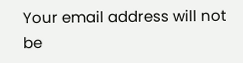Your email address will not be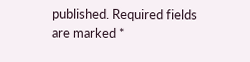published. Required fields are marked *